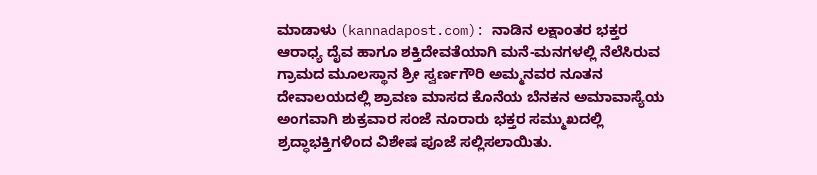ಮಾಡಾಳು (kannadapost.com): ನಾಡಿನ ಲಕ್ಷಾಂತರ ಭಕ್ತರ ಆರಾಧ್ಯ ದೈವ ಹಾಗೂ ಶಕ್ತಿದೇವತೆಯಾಗಿ ಮನೆ-ಮನಗಳಲ್ಲಿ ನೆಲೆಸಿರುವ ಗ್ರಾಮದ ಮೂಲಸ್ಥಾನ ಶ್ರೀ ಸ್ವರ್ಣಗೌರಿ ಅಮ್ಮನವರ ನೂತನ ದೇವಾಲಯದಲ್ಲಿ ಶ್ರಾವಣ ಮಾಸದ ಕೊನೆಯ ಬೆನಕನ ಅಮಾವಾಸ್ಯೆಯ ಅಂಗವಾಗಿ ಶುಕ್ರವಾರ ಸಂಜೆ ನೂರಾರು ಭಕ್ತರ ಸಮ್ಮುಖದಲ್ಲಿ ಶ್ರದ್ಧಾಭಕ್ತಿಗಳಿಂದ ವಿಶೇಷ ಪೂಜೆ ಸಲ್ಲಿಸಲಾಯಿತು.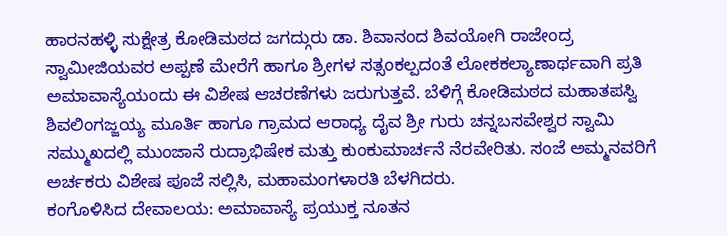ಹಾರನಹಳ್ಳಿ ಸುಕ್ಷೇತ್ರ ಕೋಡಿಮಠದ ಜಗದ್ಗುರು ಡಾ. ಶಿವಾನಂದ ಶಿವಯೋಗಿ ರಾಜೇಂದ್ರ ಸ್ವಾಮೀಜಿಯವರ ಅಪ್ಪಣೆ ಮೇರೆಗೆ ಹಾಗೂ ಶ್ರೀಗಳ ಸತ್ಸಂಕಲ್ಪದಂತೆ ಲೋಕಕಲ್ಯಾಣಾರ್ಥವಾಗಿ ಪ್ರತಿ ಅಮಾವಾಸ್ಯೆಯಂದು ಈ ವಿಶೇಷ ಆಚರಣೆಗಳು ಜರುಗುತ್ತವೆ. ಬೆಳಿಗ್ಗೆ ಕೋಡಿಮಠದ ಮಹಾತಪಸ್ವಿ ಶಿವಲಿಂಗಜ್ಜಯ್ಯ ಮೂರ್ತಿ ಹಾಗೂ ಗ್ರಾಮದ ಆರಾಧ್ಯ ದೈವ ಶ್ರೀ ಗುರು ಚನ್ನಬಸವೇಶ್ವರ ಸ್ವಾಮಿ ಸಮ್ಮುಖದಲ್ಲಿ ಮುಂಜಾನೆ ರುದ್ರಾಭಿಷೇಕ ಮತ್ತು ಕುಂಕುಮಾರ್ಚನೆ ನೆರವೇರಿತು. ಸಂಜೆ ಅಮ್ಮನವರಿಗೆ ಅರ್ಚಕರು ವಿಶೇಷ ಪೂಜೆ ಸಲ್ಲಿಸಿ, ಮಹಾಮಂಗಳಾರತಿ ಬೆಳಗಿದರು.
ಕಂಗೊಳಿಸಿದ ದೇವಾಲಯ: ಅಮಾವಾಸ್ಯೆ ಪ್ರಯುಕ್ತ ನೂತನ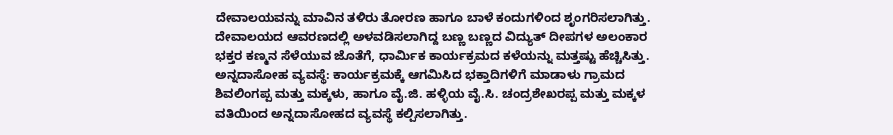ದೇವಾಲಯವನ್ನು ಮಾವಿನ ತಳಿರು ತೋರಣ ಹಾಗೂ ಬಾಳೆ ಕಂದುಗಳಿಂದ ಶೃಂಗರಿಸಲಾಗಿತ್ತು. ದೇವಾಲಯದ ಆವರಣದಲ್ಲಿ ಅಳವಡಿಸಲಾಗಿದ್ದ ಬಣ್ಣ ಬಣ್ಣದ ವಿದ್ಯುತ್ ದೀಪಗಳ ಅಲಂಕಾರ ಭಕ್ತರ ಕಣ್ಮನ ಸೆಳೆಯುವ ಜೊತೆಗೆ, ಧಾರ್ಮಿಕ ಕಾರ್ಯಕ್ರಮದ ಕಳೆಯನ್ನು ಮತ್ತಷ್ಟು ಹೆಚ್ಚಿಸಿತ್ತು.
ಅನ್ನದಾಸೋಹ ವ್ಯವಸ್ಥೆ: ಕಾರ್ಯಕ್ರಮಕ್ಕೆ ಆಗಮಿಸಿದ ಭಕ್ತಾದಿಗಳಿಗೆ ಮಾಡಾಳು ಗ್ರಾಮದ ಶಿವಲಿಂಗಪ್ಪ ಮತ್ತು ಮಕ್ಕಳು, ಹಾಗೂ ವೈ.ಜಿ. ಹಳ್ಳಿಯ ವೈ.ಸಿ. ಚಂದ್ರಶೇಖರಪ್ಪ ಮತ್ತು ಮಕ್ಕಳ ವತಿಯಿಂದ ಅನ್ನದಾಸೋಹದ ವ್ಯವಸ್ಥೆ ಕಲ್ಪಿಸಲಾಗಿತ್ತು.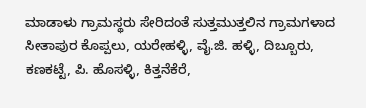ಮಾಡಾಳು ಗ್ರಾಮಸ್ಥರು ಸೇರಿದಂತೆ ಸುತ್ತಮುತ್ತಲಿನ ಗ್ರಾಮಗಳಾದ ಸೀತಾಪುರ ಕೊಪ್ಪಲು, ಯರೇಹಳ್ಳಿ, ವೈ.ಜಿ. ಹಳ್ಳಿ, ದಿಬ್ಬೂರು, ಕಣಕಟ್ಟೆ, ಪಿ. ಹೊಸಳ್ಳಿ, ಕಿತ್ತನೆಕೆರೆ,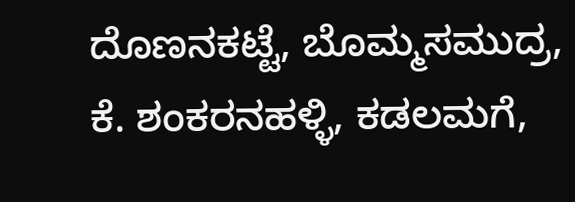ದೊಣನಕಟ್ಟೆ, ಬೊಮ್ಮಸಮುದ್ರ, ಕೆ. ಶಂಕರನಹಳ್ಳಿ, ಕಡಲಮಗೆ,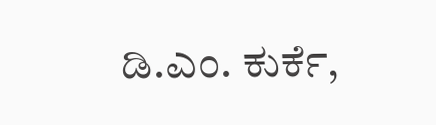ಡಿ.ಎಂ. ಕುರ್ಕೆ,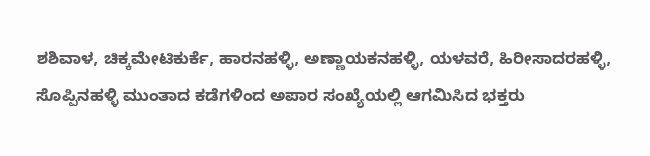ಶಶಿವಾಳ, ಚಿಕ್ಕಮೇಟಿಕುರ್ಕೆ, ಹಾರನಹಳ್ಳಿ, ಅಣ್ಣಾಯಕನಹಳ್ಳಿ, ಯಳವರೆ, ಹಿರೀಸಾದರಹಳ್ಳಿ, ಸೊಪ್ಪಿನಹಳ್ಳಿ ಮುಂತಾದ ಕಡೆಗಳಿಂದ ಅಪಾರ ಸಂಖ್ಯೆಯಲ್ಲಿ ಆಗಮಿಸಿದ ಭಕ್ತರು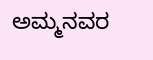ಅಮ್ಮನವರ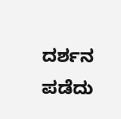ದರ್ಶನ ಪಡೆದು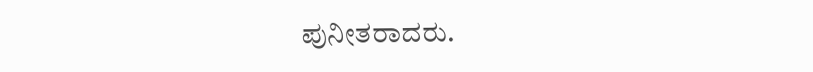ಪುನೀತರಾದರು.